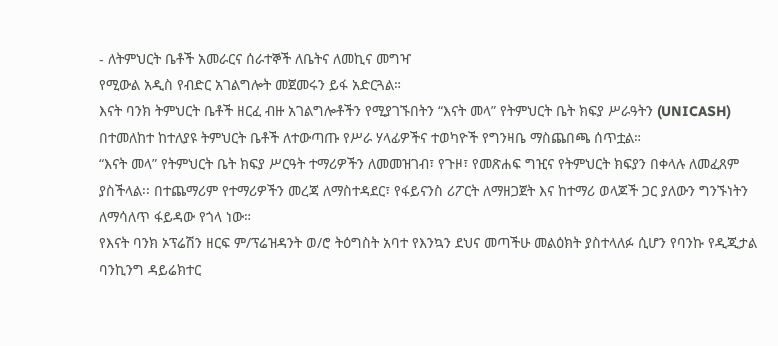- ለትምህርት ቤቶች አመራርና ሰራተኞች ለቤትና ለመኪና መግዣ
የሚውል አዲስ የብድር አገልግሎት መጀመሩን ይፋ አድርጓል።
እናት ባንክ ትምህርት ቤቶች ዘርፈ ብዙ አገልግሎቶችን የሚያገኙበትን “እናት መላ” የትምህርት ቤት ክፍያ ሥራዓትን (UNICASH) በተመለከተ ከተለያዩ ትምህርት ቤቶች ለተውጣጡ የሥራ ሃላፊዎችና ተወካዮች የግንዛቤ ማስጨበጫ ሰጥቷል።
“እናት መላ” የትምህርት ቤት ክፍያ ሥርዓት ተማሪዎችን ለመመዝገብ፣ የጉዞ፣ የመጽሐፍ ግዢና የትምህርት ክፍያን በቀላሉ ለመፈጸም ያስችላል፡፡ በተጨማሪም የተማሪዎችን መረጃ ለማስተዳደር፣ የፋይናንስ ሪፖርት ለማዘጋጀት እና ከተማሪ ወላጆች ጋር ያለውን ግንኙነትን ለማሳለጥ ፋይዳው የጎላ ነው።
የእናት ባንክ ኦፕሬሽን ዘርፍ ም/ፕሬዝዳንት ወ/ሮ ትዕግስት አባተ የእንኳን ደህና መጣችሁ መልዕክት ያስተላለፉ ሲሆን የባንኩ የዲጂታል ባንኪንግ ዳይሬክተር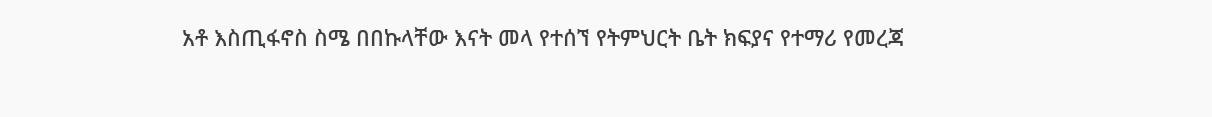አቶ እስጢፋኖስ ስሜ በበኩላቸው እናት መላ የተሰኘ የትምህርት ቤት ክፍያና የተማሪ የመረጃ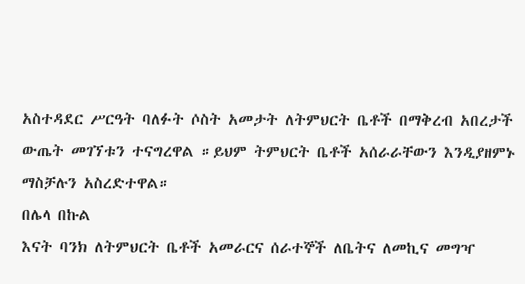አስተዳደር ሥርዓት ባለፉት ሶስት አመታት ለትምህርት ቤቶች በማቅረብ አበረታች ውጤት መገኘቱን ተናግረዋል ።ይህም ትምህርት ቤቶች አሰራራቸውን እንዲያዘምኑ ማስቻሉን አስረድተዋል።
በሌላ በኩል
እናት ባንክ ለትምህርት ቤቶች አመራርና ሰራተኞች ለቤትና ለመኪና መግዣ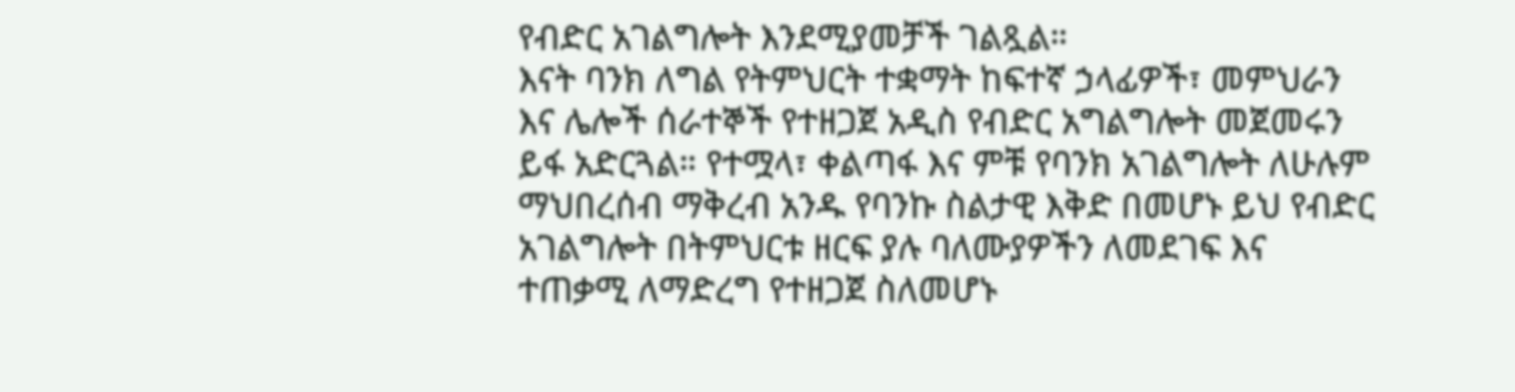የብድር አገልግሎት እንደሚያመቻች ገልጿል።
እናት ባንክ ለግል የትምህርት ተቋማት ከፍተኛ ኃላፊዎች፣ መምህራን እና ሌሎች ሰራተኞች የተዘጋጀ አዲስ የብድር አግልግሎት መጀመሩን ይፋ አድርጓል። የተሟላ፣ ቀልጣፋ እና ምቹ የባንክ አገልግሎት ለሁሉም ማህበረሰብ ማቅረብ አንዱ የባንኩ ስልታዊ እቅድ በመሆኑ ይህ የብድር አገልግሎት በትምህርቱ ዘርፍ ያሉ ባለሙያዎችን ለመደገፍ እና ተጠቃሚ ለማድረግ የተዘጋጀ ስለመሆኑ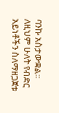ባንኩ አስታውቋል፡፡
ለዚህም ሁለት የብድር አይነቶችን ስለማዘጋጀቱ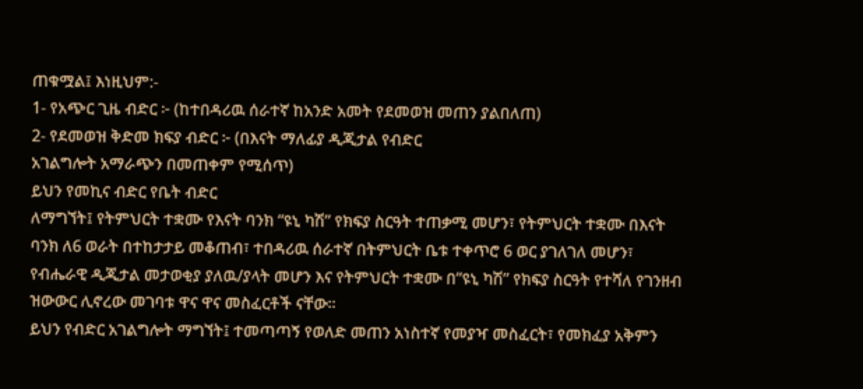ጠቁሟል፤ እነዚህም:-
1- የአጭር ጊዜ ብድር ፦ (ከተበዳሪዉ ሰራተኛ ከአንድ አመት የደመወዝ መጠን ያልበለጠ)
2- የደመወዝ ቅድመ ክፍያ ብድር ፦ (በእናት ማለፊያ ዲጂታል የብድር
አገልግሎት አማራጭን በመጠቀም የሚሰጥ)
ይህን የመኪና ብድር የቤት ብድር
ለማግኘት፤ የትምህርት ተቋሙ የእናት ባንክ “ዩኒ ካሽ” የክፍያ ስርዓት ተጠቃሚ መሆን፣ የትምህርት ተቋሙ በእናት ባንክ ለ6 ወራት በተከታታይ መቆጠብ፣ ተበዳሪዉ ሰራተኛ በትምህርት ቤቱ ተቀጥሮ 6 ወር ያገለገለ መሆን፣ የብሔራዊ ዲጂታል መታወቂያ ያለዉ/ያላት መሆን እና የትምህርት ተቋሙ በ”ዩኒ ካሽ” የክፍያ ስርዓት የተሻለ የገንዘብ ዝውውር ሊኖረው መገባቱ ዋና ዋና መስፈርቶች ናቸው።
ይህን የብድር አገልግሎት ማግኘት፤ ተመጣጣኝ የወለድ መጠን አነስተኛ የመያዣ መስፈርት፣ የመክፈያ አቅምን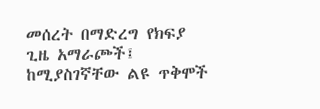መሰረት በማድረግ የክፍያ ጊዜ አማራጮች፤ ከሚያስገኛቸው ልዩ ጥቅሞች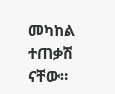መካከል ተጠቃሽ ናቸው።